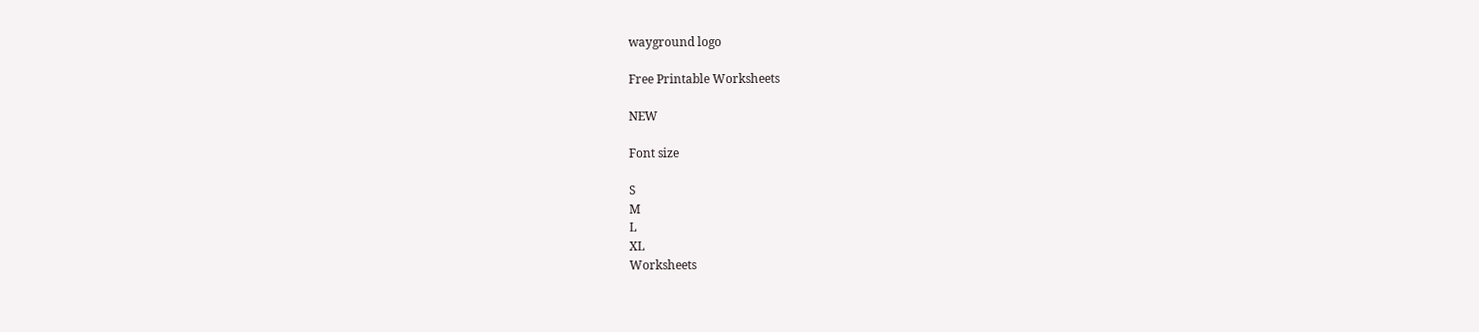wayground logo

Free Printable Worksheets

NEW

Font size

S
M
L
XL
Worksheets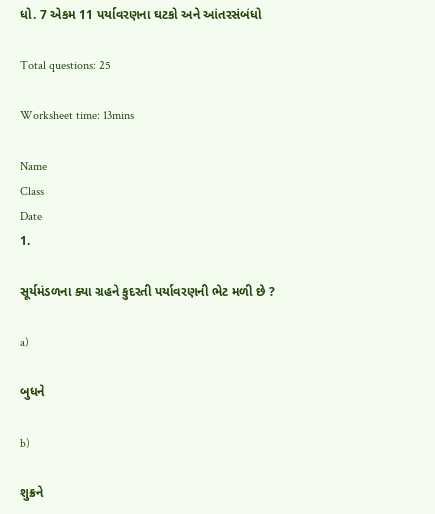ધો. 7 એકમ 11 પર્યાવરણના ઘટકો અને આંતરસંબંધો

Total questions: 25

Worksheet time: 13mins

Name
Class
Date
1.

સૂર્યમંડળના ક્યા ગ્રહને કુદરતી પર્યાવરણની ભેટ મળી છે ?

a)

બુધને

b)

શુક્રને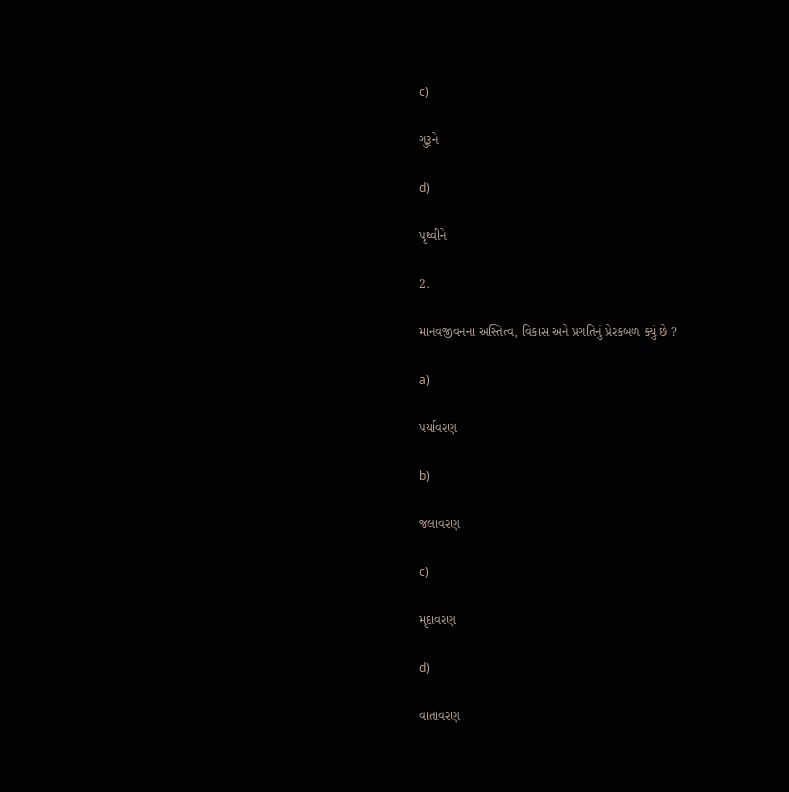c)

ગુરૂને

d)

પૃથ્વીને

2.

માનવજીવનના અસ્તિત્વ, વિકાસ અને પ્રગતિનું પ્રેરકબળ ક્યું છે ?

a)

પર્યાવરણ

b)

જલાવરણ

c)

મૃદાવરણ

d)

વાતાવરણ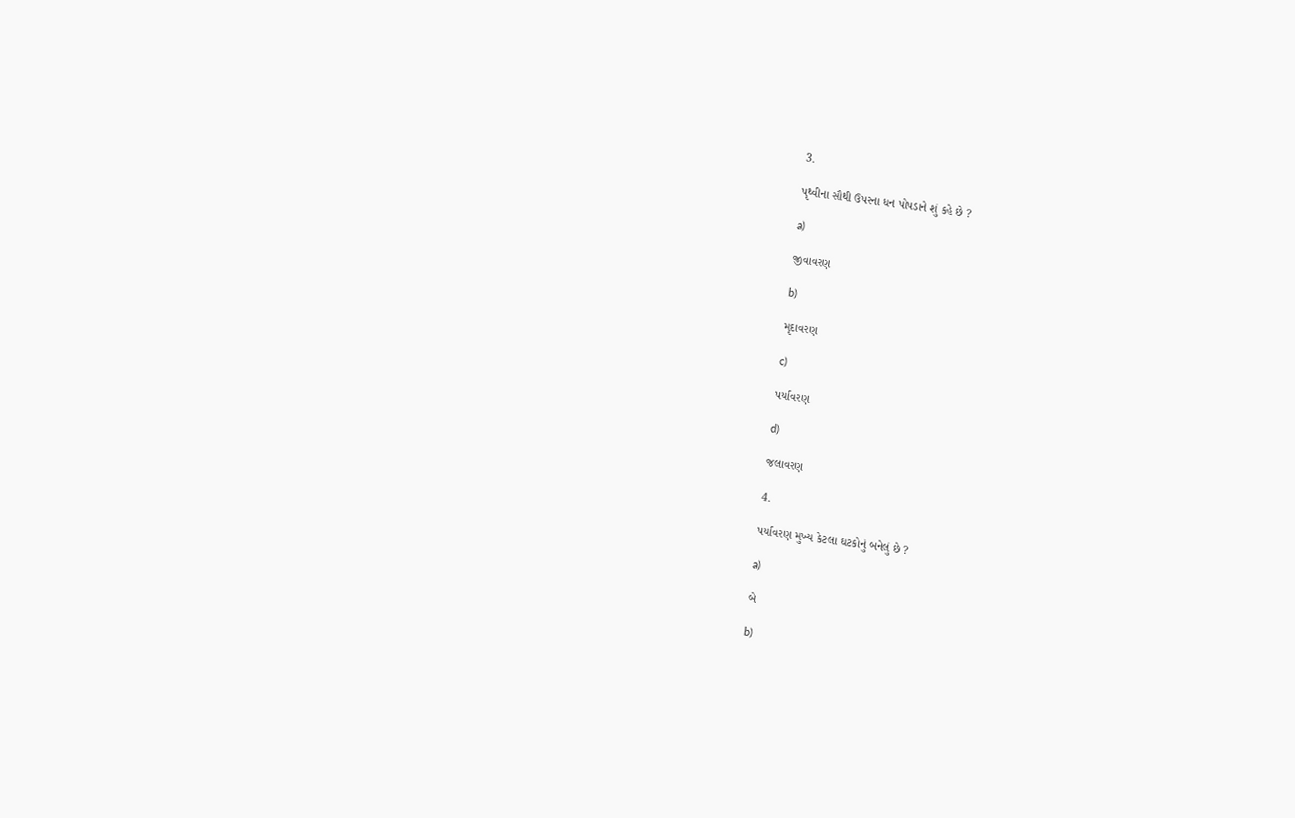3.

પૃથ્વીના સૌથી ઉપરના ધન પોપડાને શું કહે છે ?

a)

જીવાવરણ

b)

મૃદાવરણ

c)

પર્યાવરણ

d)

જલાવરણ

4.

પર્યાવરણ મુખ્ય કેટલા ઘટકોનું બનેલું છે ?

a)

બે

b)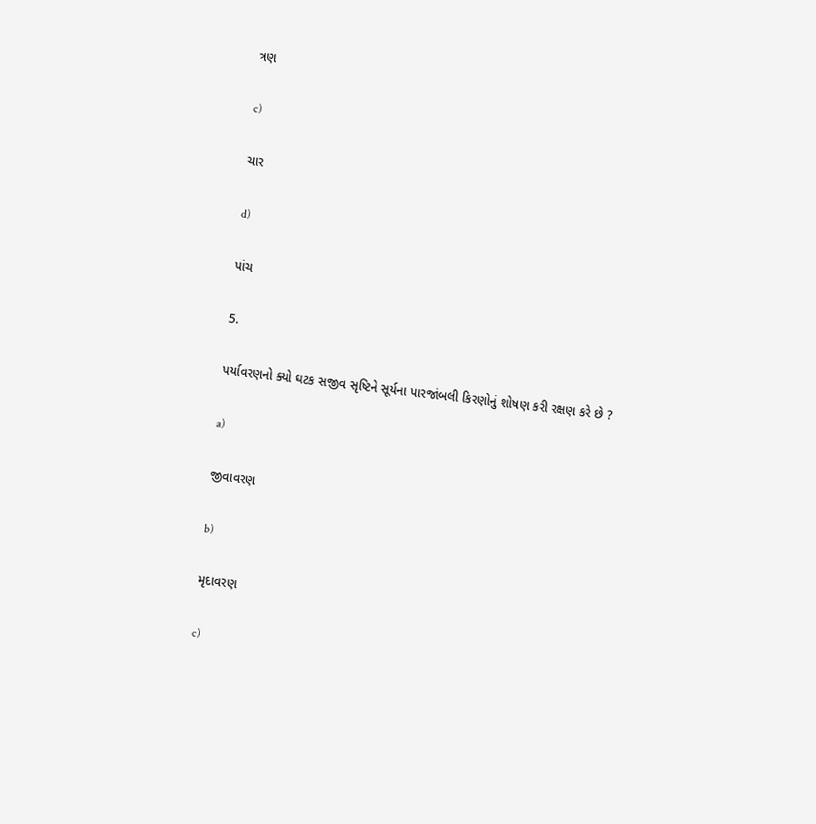ત્રણ

c)

ચાર

d)

પાંચ

5.

પર્યાવરણનો ક્યો ઘટક સજીવ સૃષ્ટિને સૂર્યના પારજાંબલી કિરણોનું શોષણ કરી રક્ષણ કરે છે ?

a)

જીવાવરણ

b)

મૃદાવરણ

c)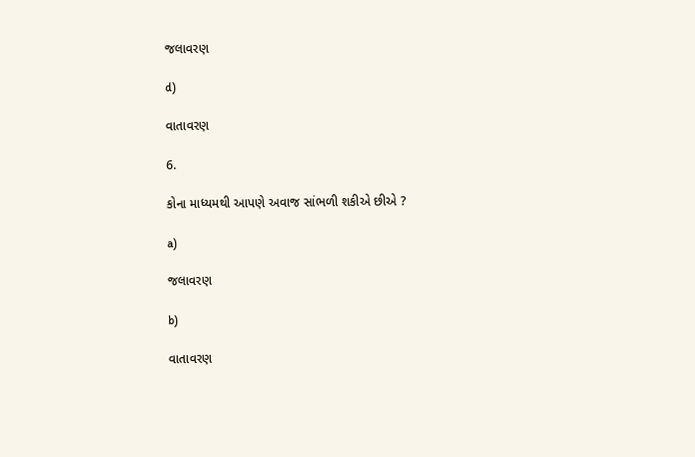જલાવરણ

d)

વાતાવરણ

6.

કોના માધ્યમથી આપણે અવાજ સાંભળી શકીએ છીએ ?

a)

જલાવરણ

b)

વાતાવરણ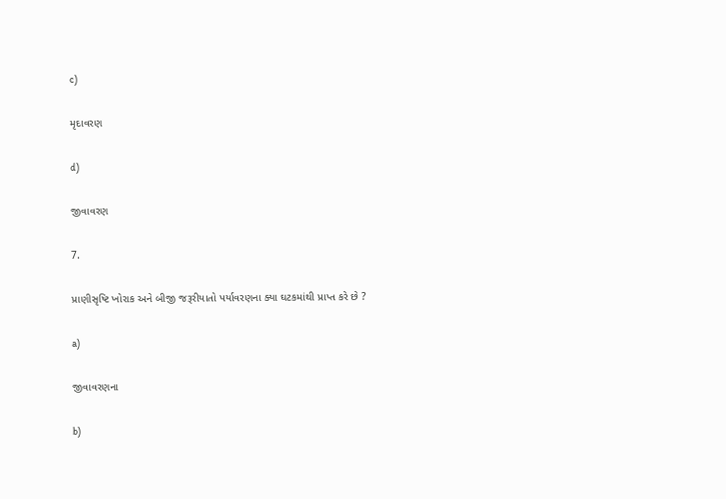c)

મૃદાવરણ

d)

જીવાવરણ

7.

પ્રાણીસૃષ્ટિ ખોરાક અને બીજી જરૂરીયાતો પર્યાવરણના ક્યા ઘટકમાંથી પ્રાપ્ત કરે છે ?

a)

જીવાવરણના

b)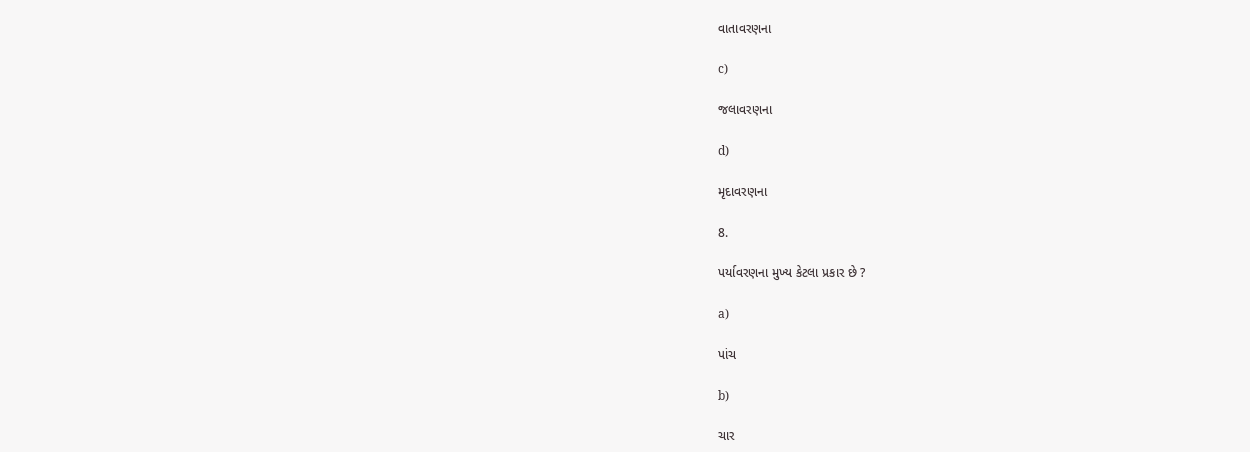વાતાવરણના

c)

જલાવરણના

d)

મૃદાવરણના

8.

પર્યાવરણના મુખ્ય કેટલા પ્રકાર છે ?

a)

પાંચ

b)

ચાર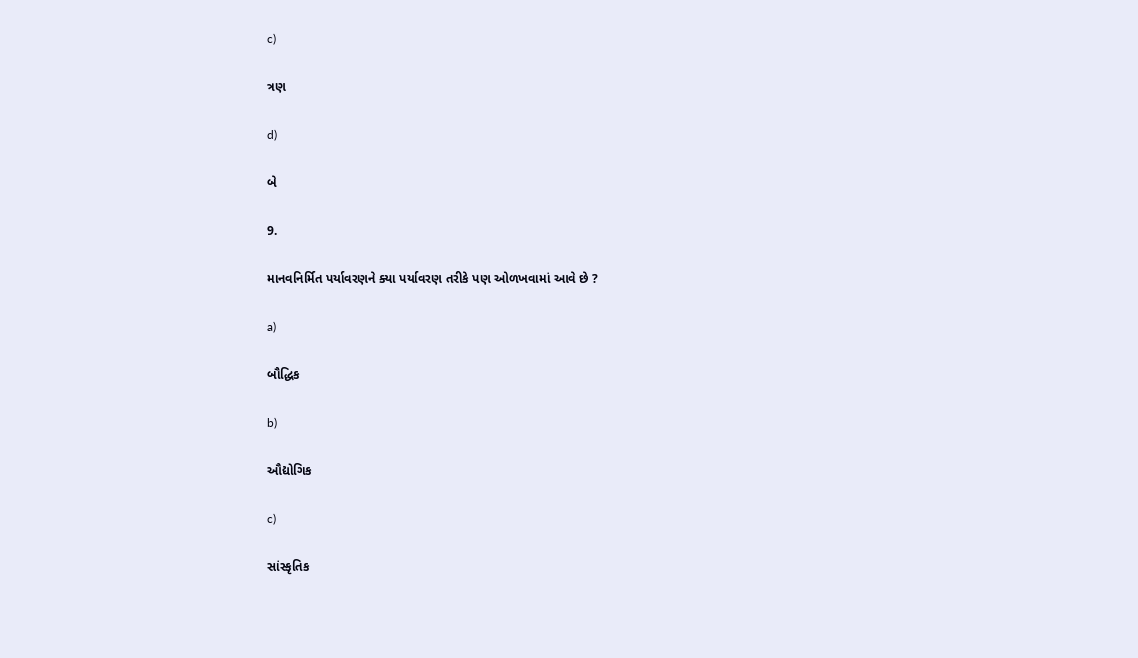c)

ત્રણ

d)

બે

9.

માનવનિર્મિત પર્યાવરણને ક્યા પર્યાવરણ તરીકે પણ ઓળખવામાં આવે છે ?

a)

બૌદ્ધિક

b)

ઔદ્યોગિક

c)

સાંસ્કૃતિક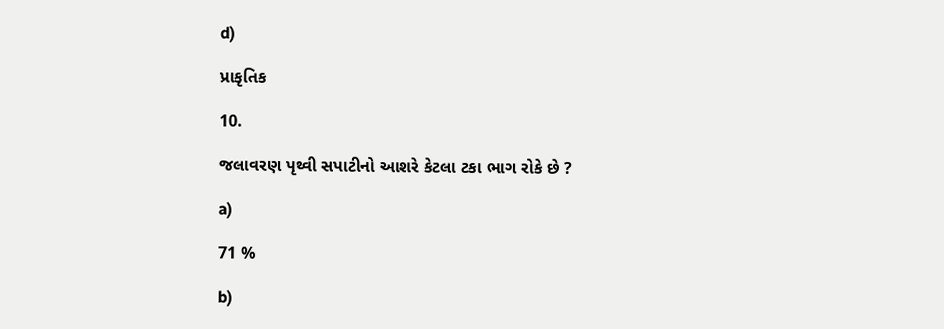d)

પ્રાકૃતિક

10.

જલાવરણ પૃથ્વી સપાટીનો આશરે કેટલા ટકા ભાગ રોકે છે ?

a)

71 %

b)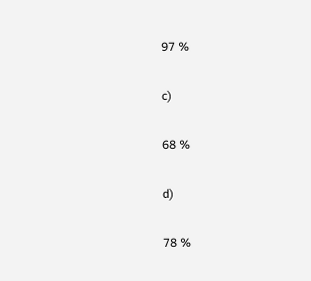97 %

c)

68 %

d)

78 %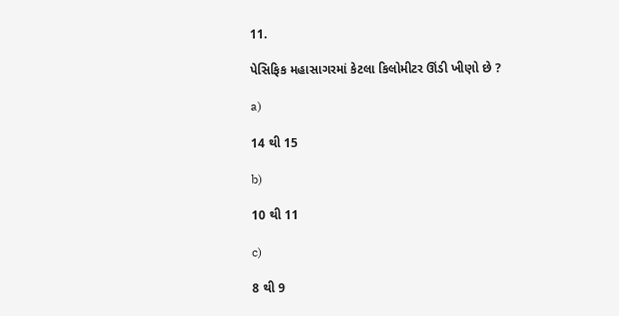11.

પેસિફિક મહાસાગરમાં કેટલા કિલોમીટર ઊંડી ખીણો છે ?

a)

14 થી 15

b)

10 થી 11

c)

8 થી 9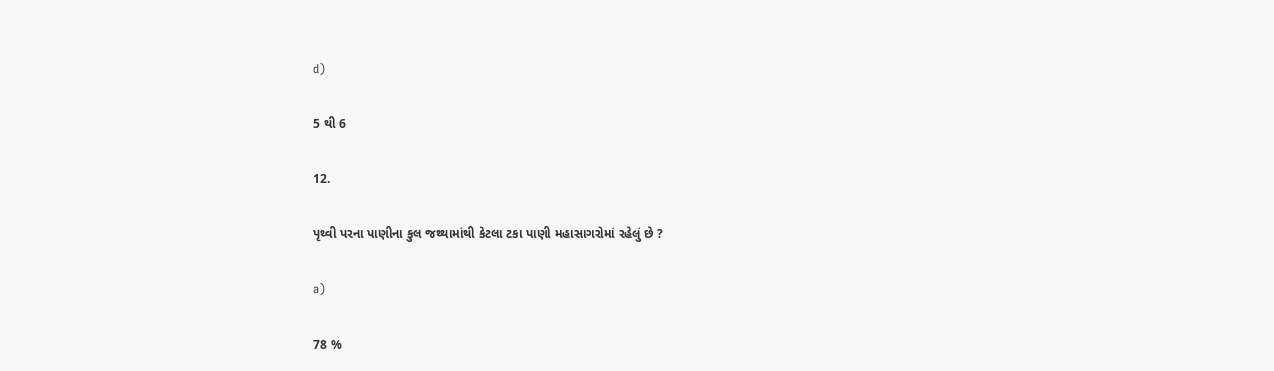d)

5 થી 6

12.

પૃથ્વી પરના પાણીના કુલ જથ્થામાંથી કેટલા ટકા પાણી મહાસાગરોમાં રહેલું છે ?

a)

78 %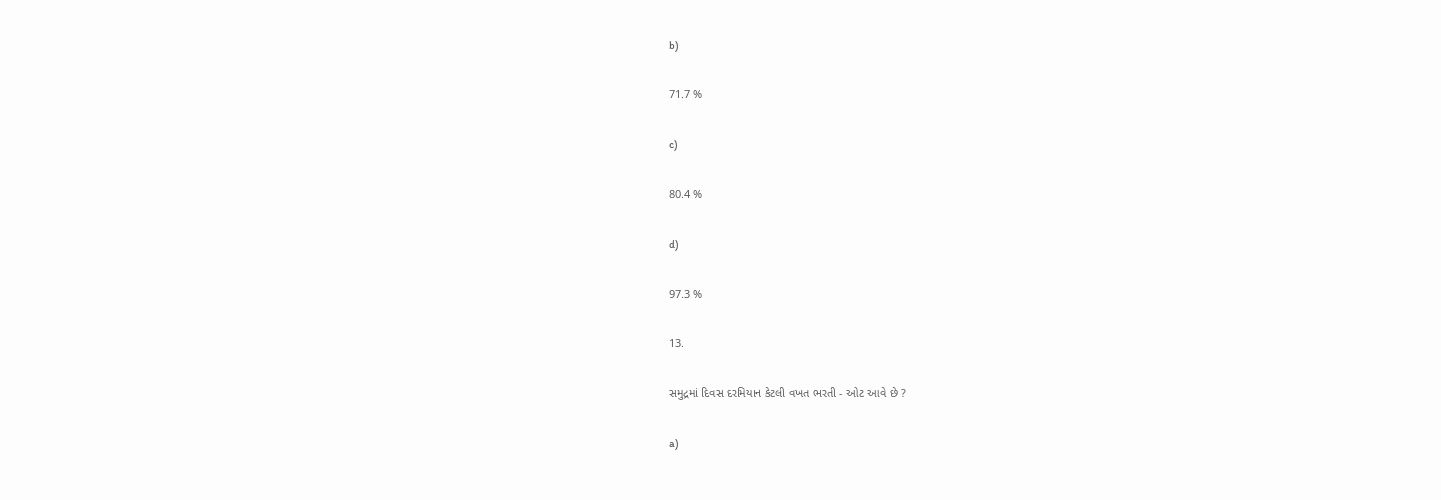b)

71.7 %

c)

80.4 %

d)

97.3 %

13.

સમુદ્રમાં દિવસ દરમિયાન કેટલી વખત ભરતી - ઓટ આવે છે ?

a)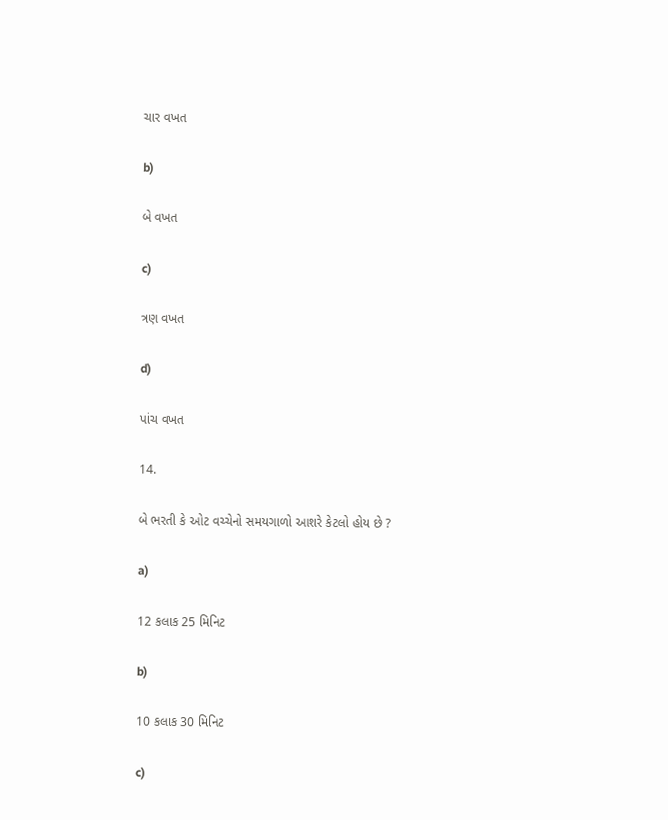ચાર વખત

b)

બે વખત

c)

ત્રણ વખત

d)

પાંચ વખત

14.

બે ભરતી કે ઓટ વચ્ચેનો સમયગાળો આશરે કેટલો હોય છે ?

a)

12 કલાક 25 મિનિટ

b)

10 કલાક 30 મિનિટ

c)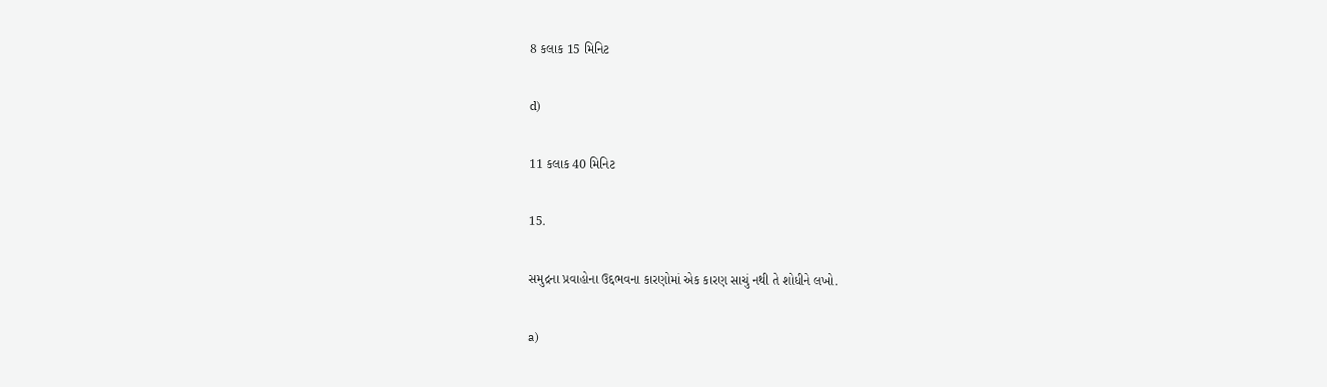8 કલાક 15 મિનિટ

d)

11 કલાક 40 મિનિટ

15.

સમુદ્રના પ્રવાહોના ઉદ્દભવના કારણોમાં એક કારણ સાચું નથી તે શોધીને લખો.

a)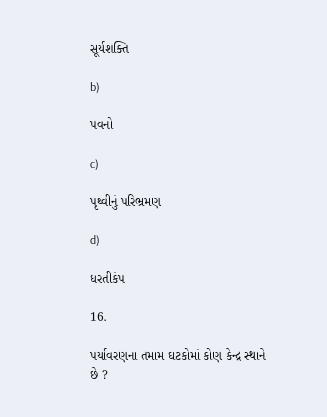સૂર્યશક્તિ

b)

પવનો

c)

પૃથ્વીનું પરિભ્રમણ

d)

ધરતીકંપ

16.

પર્યાવરણના તમામ ઘટકોમાં કોણ કેન્દ્ર સ્થાને છે ?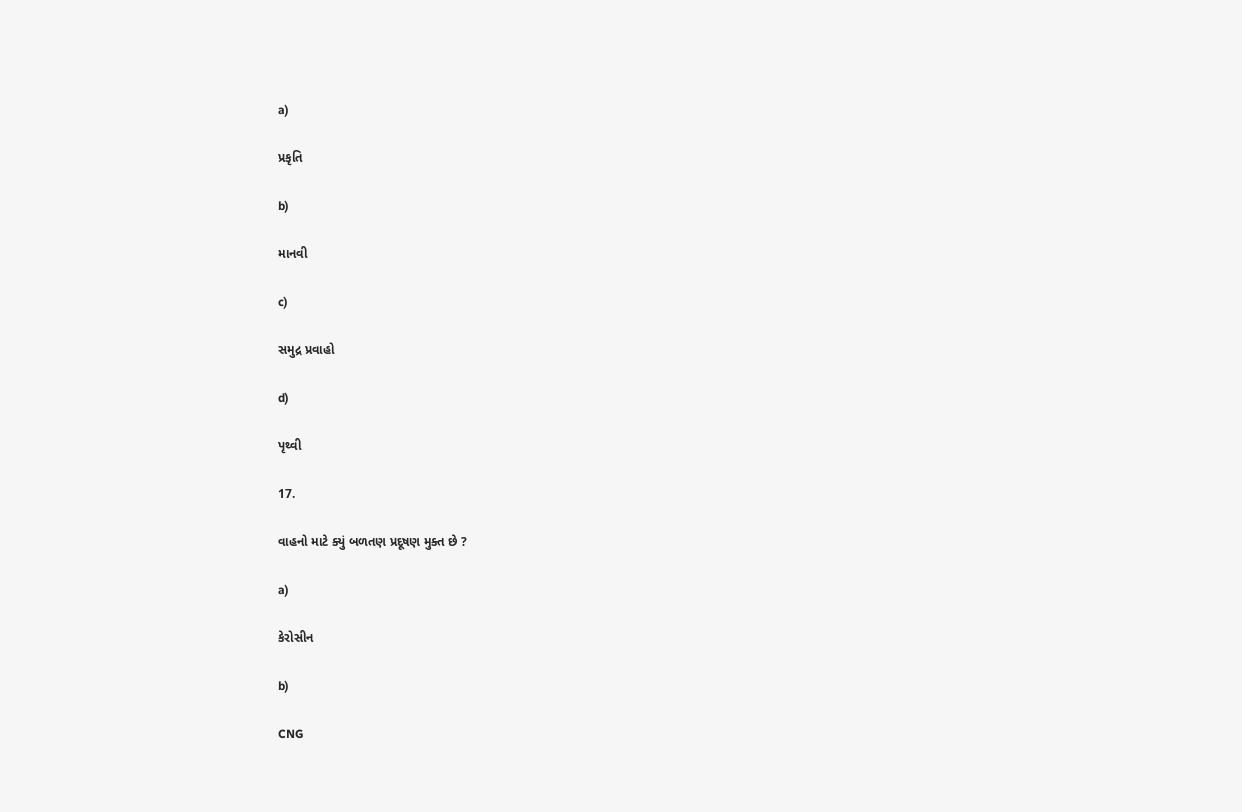a)

પ્રકૃતિ

b)

માનવી

c)

સમુદ્ર પ્રવાહો

d)

પૃથ્વી

17.

વાહનો માટે ક્યું બળતણ પ્રદૂષણ મુક્ત છે ?

a)

કેરોસીન

b)

CNG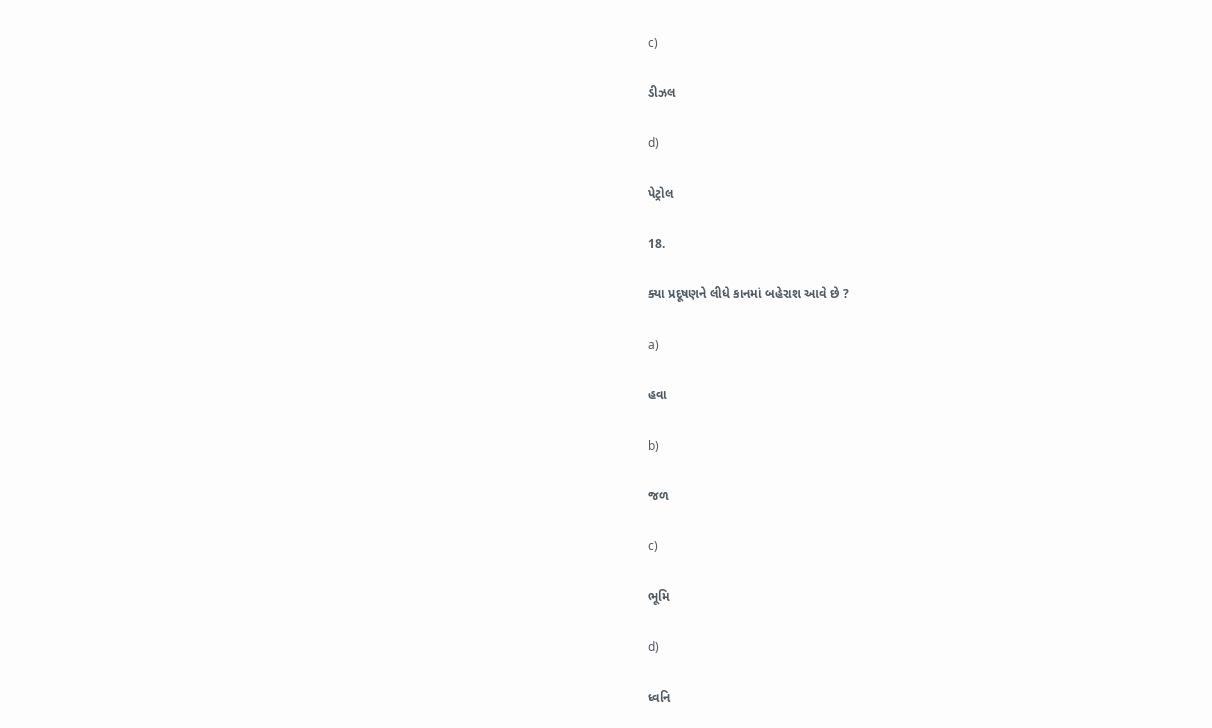c)

ડીઝલ

d)

પેટ્રોલ

18.

ક્યા પ્રદૂષણને લીધે કાનમાં બહેરાશ આવે છે ?

a)

હવા

b)

જળ

c)

ભૂમિ

d)

ધ્વનિ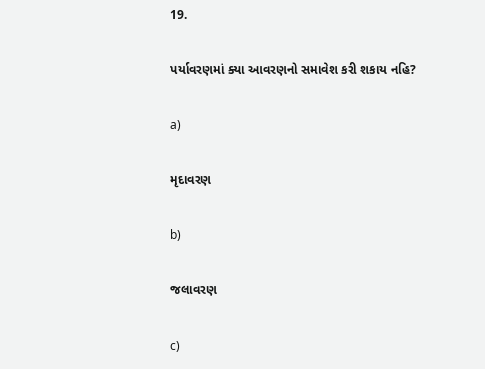19.

પર્યાવરણમાં ક્યા આવરણનો સમાવેશ કરી શકાય નહિ?

a)

મૃદાવરણ

b)

જલાવરણ

c)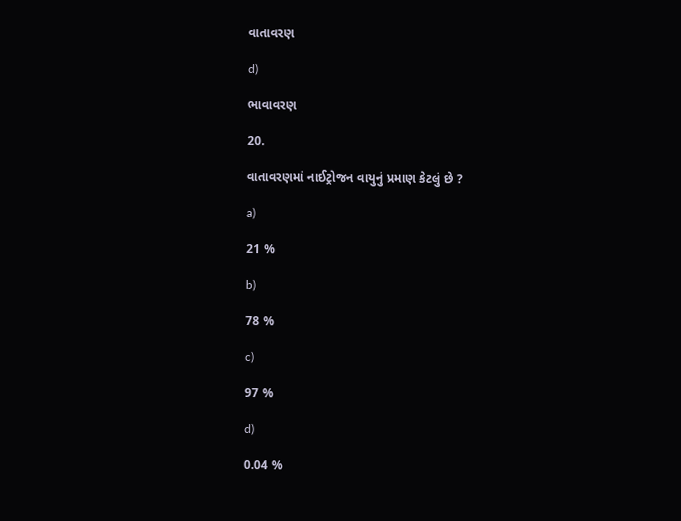વાતાવરણ

d)

ભાવાવરણ

20.

વાતાવરણમાં નાઈટ્રોજન વાયુનું પ્રમાણ કેટલું છે ?

a)

21 %

b)

78 %

c)

97 %

d)

0.04 %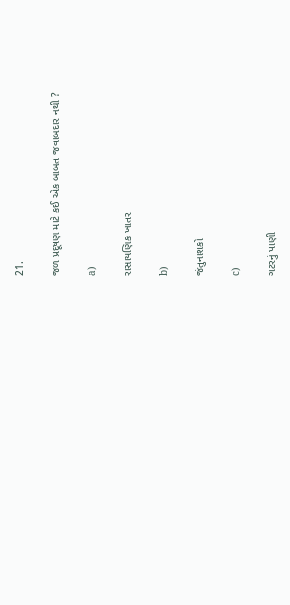21.

જળ પ્રદૂષણ માટે કઈ એક બાબત જવાબદાર નથી ?

a)

રાસાયણિક ખાતર

b)

જંતુનાશકો

c)

ગટરનું પાણી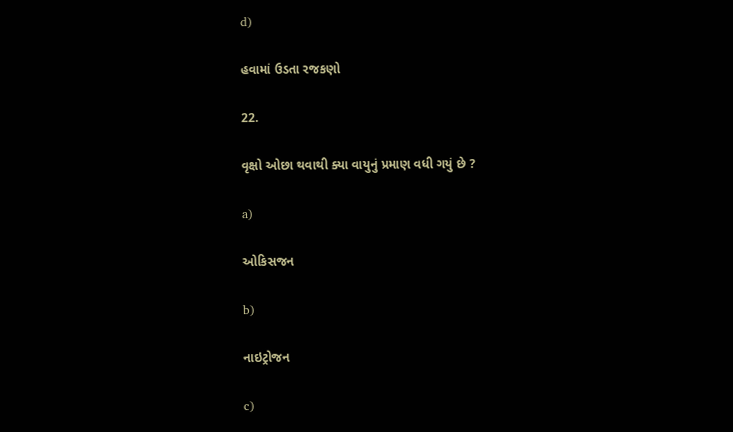d)

હવામાં ઉડતા રજકણો

22.

વૃક્ષો ઓછા થવાથી ક્યા વાયુનું પ્રમાણ વધી ગયું છે ?

a)

ઓકિસજન

b)

નાઇટ્રોજન

c)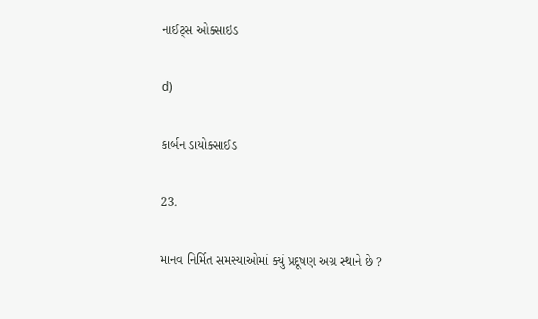નાઈટ્સ ઓક્સાઇડ

d)

કાર્બન ડાયોક્સાઈડ

23.

માનવ નિર્મિત સમસ્યાઓમાં ક્યું પ્રદૂષણ અગ્ર સ્થાને છે ?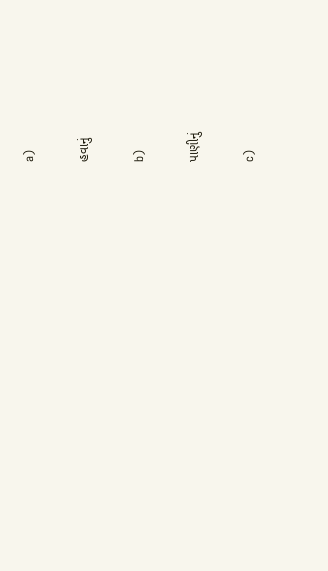a)

હવાનું

b)

પાણીનું

c)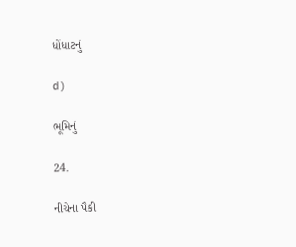ધોંધાટનું

d)

ભૂમિનું

24.

નીચેના પૈકી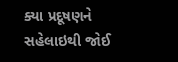ક્યા પ્રદૂષણને સહેલાઇથી જોઈ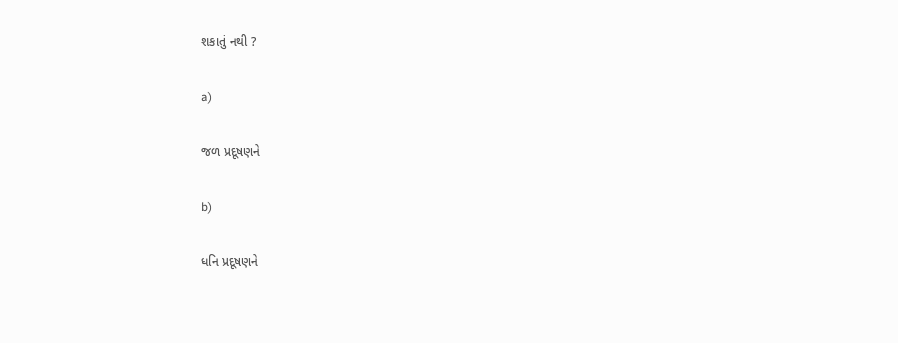શકાતું નથી ?

a)

જળ પ્રદૂષણને

b)

ધનિ પ્રદૂષણને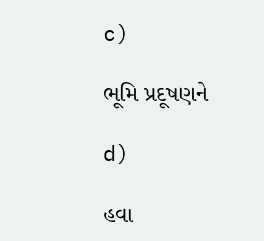c)

ભૂમિ પ્રદૂષણને

d)

હવા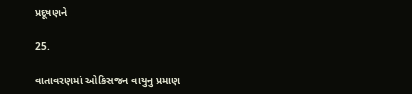પ્રદૂષણને

25.

વાતાવરણમાં ઓકિસજન વાયુનુ પ્રમાણ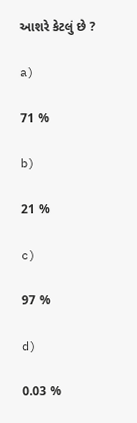આશરે કેટલું છે ?

a)

71 %

b)

21 %

c)

97 %

d)

0.03 %